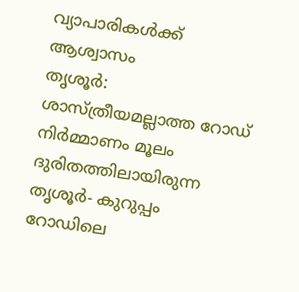വ്യാപാരികൾക്ക് ആശ്വാസം
തൃശൂർ: ശാസ്ത്രീയമല്ലാത്ത റോഡ് നിർമ്മാണം മൂലം ദുരിതത്തിലായിരുന്ന തൃശൂർ- കുറുപ്പം റോഡിലെ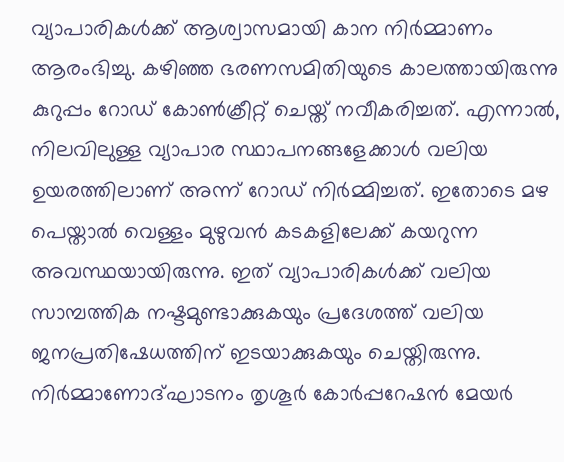വ്യാപാരികൾക്ക് ആശ്വാസമായി കാന നിർമ്മാണം ആരംഭിച്ചു. കഴിഞ്ഞ ഭരണസമിതിയുടെ കാലത്തായിരുന്നു കുറുപ്പം റോഡ് കോൺക്രീറ്റ് ചെയ്ത് നവീകരിച്ചത്. എന്നാൽ, നിലവിലുള്ള വ്യാപാര സ്ഥാപനങ്ങളേക്കാൾ വലിയ ഉയരത്തിലാണ് അന്ന് റോഡ് നിർമ്മിച്ചത്. ഇതോടെ മഴ പെയ്താൽ വെള്ളം മുഴുവൻ കടകളിലേക്ക് കയറുന്ന അവസ്ഥയായിരുന്നു. ഇത് വ്യാപാരികൾക്ക് വലിയ സാമ്പത്തിക നഷ്ടമുണ്ടാക്കുകയും പ്രദേശത്ത് വലിയ ജനപ്രതിഷേധത്തിന് ഇടയാക്കുകയും ചെയ്തിരുന്നു. നിർമ്മാണോദ്ഘാടനം തൃശൂർ കോർപ്പറേഷൻ മേയർ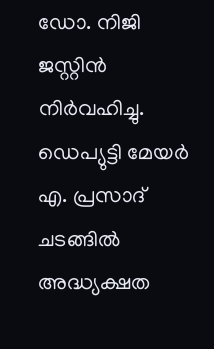ഡോ. നിജി ജസ്റ്റിൻ നിർവഹിച്ചു. ഡെപ്യുട്ടി മേയർ എ. പ്രസാദ് ചടങ്ങിൽ അദ്ധ്യക്ഷത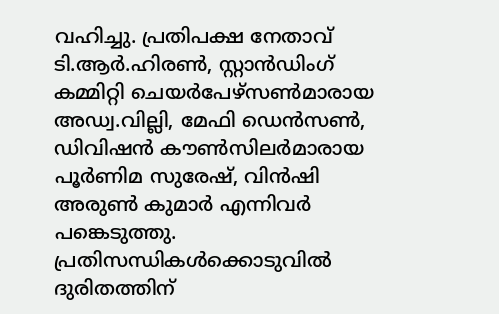വഹിച്ചു. പ്രതിപക്ഷ നേതാവ് ടി.ആർ.ഹിരൺ, സ്റ്റാൻഡിംഗ് കമ്മിറ്റി ചെയർപേഴ്സൺമാരായ അഡ്വ.വില്ലി, മേഫി ഡെൻസൺ, ഡിവിഷൻ കൗൺസിലർമാരായ പൂർണിമ സുരേഷ്, വിൻഷി അരുൺ കുമാർ എന്നിവർ പങ്കെടുത്തു.
പ്രതിസന്ധികൾക്കൊടുവിൽ
ദുരിതത്തിന്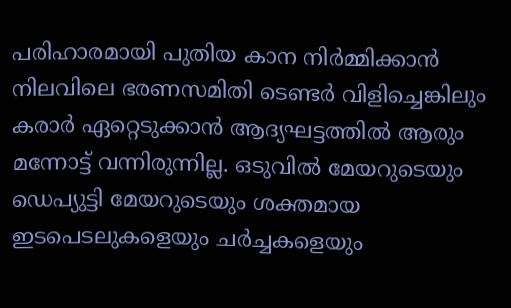പരിഹാരമായി പുതിയ കാന നിർമ്മിക്കാൻ നിലവിലെ ഭരണസമിതി ടെണ്ടർ വിളിച്ചെങ്കിലും കരാർ ഏറ്റെടുക്കാൻ ആദ്യഘട്ടത്തിൽ ആരും മന്നോട്ട് വന്നിരുന്നില്ല. ഒടുവിൽ മേയറുടെയും ഡെപ്യുട്ടി മേയറുടെയും ശക്തമായ ഇടപെടലുകളെയും ചർച്ചകളെയും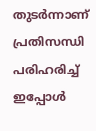തുടർന്നാണ് പ്രതിസന്ധി പരിഹരിച്ച് ഇപ്പോൾ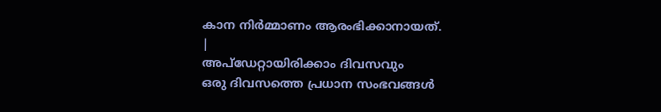കാന നിർമ്മാണം ആരംഭിക്കാനായത്.
|
അപ്ഡേറ്റായിരിക്കാം ദിവസവും
ഒരു ദിവസത്തെ പ്രധാന സംഭവങ്ങൾ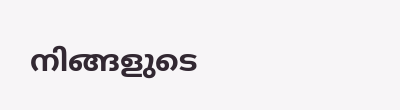നിങ്ങളുടെ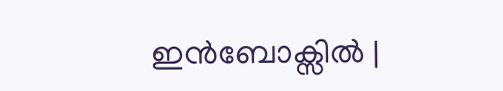ഇൻബോക്സിൽ |